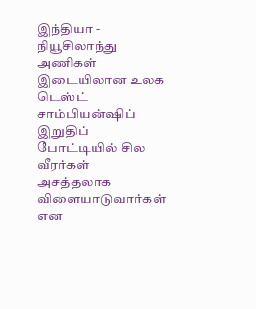இந்தியா - நியூசிலாந்து அணிகள் இடையிலான உலக டெஸ்ட் சாம்பியன்ஷிப் இறுதிப் போட்டியில் சில வீரர்கள் அசத்தலாக விளையாடுவார்கள் என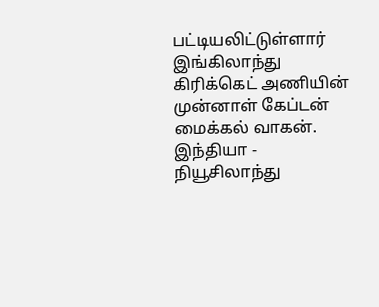பட்டியலிட்டுள்ளார் இங்கிலாந்து கிரிக்கெட் அணியின் முன்னாள் கேப்டன் மைக்கல் வாகன்.
இந்தியா - நியூசிலாந்து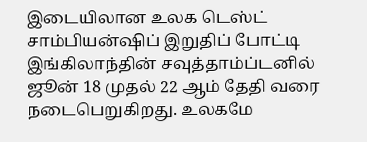இடையிலான உலக டெஸ்ட் சாம்பியன்ஷிப் இறுதிப் போட்டி இங்கிலாந்தின் சவுத்தாம்ப்டனில் ஜூன் 18 முதல் 22 ஆம் தேதி வரை நடைபெறுகிறது. உலகமே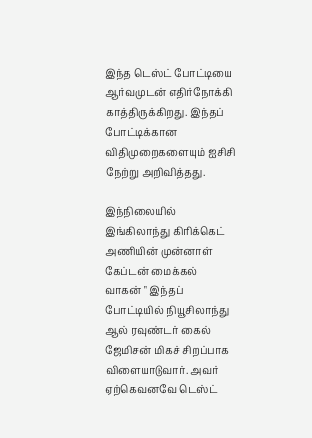இந்த டெஸ்ட் போட்டியை ஆர்வமுடன் எதிர்நோக்கி காத்திருக்கிறது. இந்தப் போட்டிக்கான விதிமுறைகளையும் ஐசிசி நேற்று அறிவித்தது.

இந்நிலையில் இங்கிலாந்து கிரிக்கெட் அணியின் முன்னாள் கேப்டன் மைக்கல் வாகன் " இந்தப் போட்டியில் நியூசிலாந்து ஆல் ரவுண்டர் கைல் ஜேமிசன் மிகச் சிறப்பாக விளையாடுவார். அவர் ஏற்கெவனவே டெஸ்ட்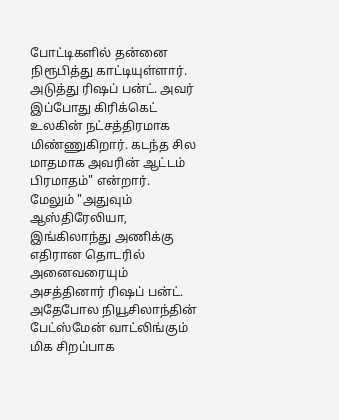போட்டிகளில் தன்னை நிரூபித்து காட்டியுள்ளார். அடுத்து ரிஷப் பன்ட். அவர் இப்போது கிரிக்கெட் உலகின் நட்சத்திரமாக மிண்ணுகிறார். கடந்த சில மாதமாக அவரின் ஆட்டம் பிரமாதம்" என்றார்.
மேலும் "அதுவும் ஆஸ்திரேலியா, இங்கிலாந்து அணிக்கு எதிரான தொடரில் அனைவரையும் அசத்தினார் ரிஷப் பன்ட். அதேபோல நியூசிலாந்தின் பேட்ஸ்மேன் வாட்லிங்கும் மிக சிறப்பாக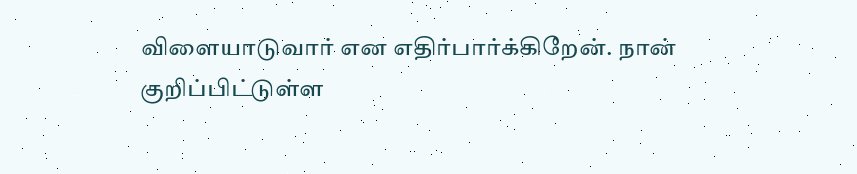விளையாடுவார் என எதிர்பார்க்கிறேன். நான் குறிப்பிட்டுள்ள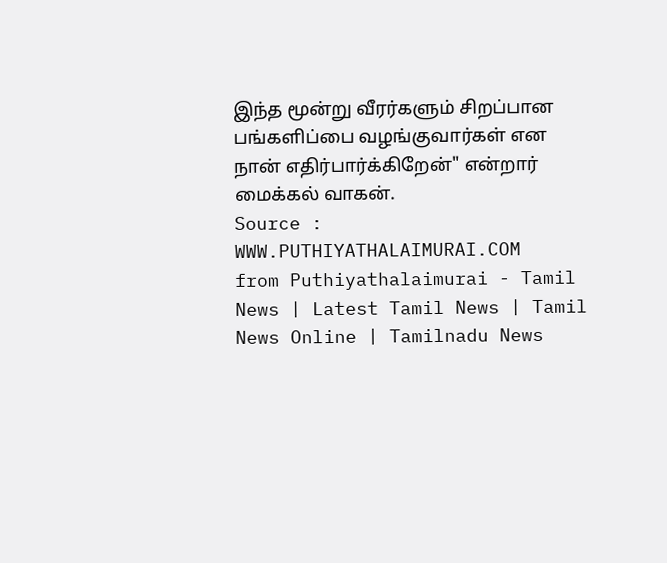இந்த மூன்று வீரர்களும் சிறப்பான பங்களிப்பை வழங்குவார்கள் என நான் எதிர்பார்க்கிறேன்" என்றார் மைக்கல் வாகன்.
Source : WWW.PUTHIYATHALAIMURAI.COM
from Puthiyathalaimurai - Tamil News | Latest Tamil News | Tamil News Online | Tamilnadu News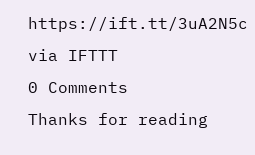https://ift.tt/3uA2N5c
via IFTTT
0 Comments
Thanks for reading